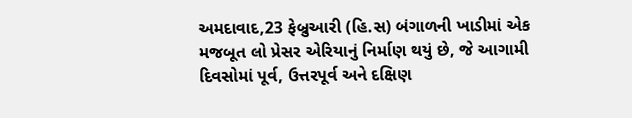અમદાવાદ,23 ફેબ્રુઆરી (હિ.સ) બંગાળની ખાડીમાં એક મજબૂત લો પ્રેસર એરિયાનું નિર્માણ થયું છે, જે આગામી દિવસોમાં પૂર્વ, ઉત્તરપૂર્વ અને દક્ષિણ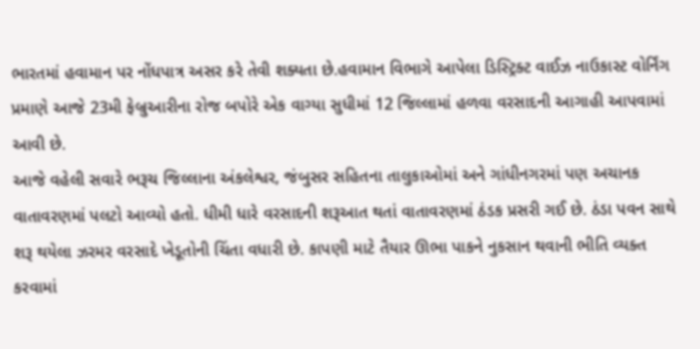ભારતમાં હવામાન પર નોંધપાત્ર અસર કરે તેવી શક્યતા છે.હવામાન વિભાગે આપેલા ડિસ્ટ્રિક્ટ વાઈઝ નાઉકાસ્ટ વોર્નિંગ પ્રમાણે આજે 23મી ફેબ્રુઆરીના રોજ બપોરે એક વાગ્યા સુધીમાં 12 જિલ્લામાં હળવા વરસાદની આગાહી આપવામાં આવી છે.
આજે વહેલી સવારે ભરૂચ જિલ્લાના અંકલેશ્વર, જંબુસર સહિતના તાલુકાઓમાં અને ગાંધીનગરમાં પણ અચાનક વાતાવરણમાં પલટો આવ્યો હતો. ધીમી ધારે વરસાદની શરૂઆત થતાં વાતાવરણમાં ઠંડક પ્રસરી ગઈ છે. ઠંડા પવન સાથે શરૂ થયેલા ઝરમર વરસાદે ખેડૂતોની ચિંતા વધારી છે. કાપણી માટે તૈયાર ઊભા પાકને નુકસાન થવાની ભીતિ વ્યક્ત કરવામાં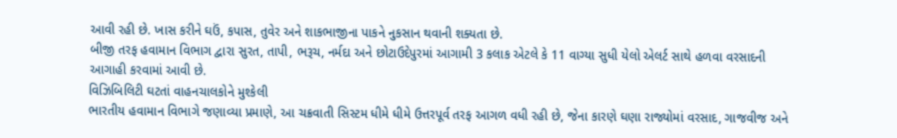આવી રહી છે. ખાસ કરીને ઘઉં, કપાસ, તુવેર અને શાકભાજીના પાકને નુકસાન થવાની શક્યતા છે.
બીજી તરફ હવામાન વિભાગ દ્વારા સુરત, તાપી, ભરૂચ, નર્મદા અને છોટાઉદેપુરમાં આગામી 3 કલાક એટલે કે 11 વાગ્યા સુધી યેલો એલર્ટ સાથે હળવા વરસાદની આગાહી કરવામાં આવી છે.
વિઝિબિલિટી ઘટતાં વાહનચાલકોને મુશ્કેલી
ભારતીય હવામાન વિભાગે જણાવ્યા પ્રમાણે, આ ચક્રવાતી સિસ્ટમ ધીમે ધીમે ઉત્તરપૂર્વ તરફ આગળ વધી રહી છે, જેના કારણે ઘણા રાજ્યોમાં વરસાદ, ગાજવીજ અને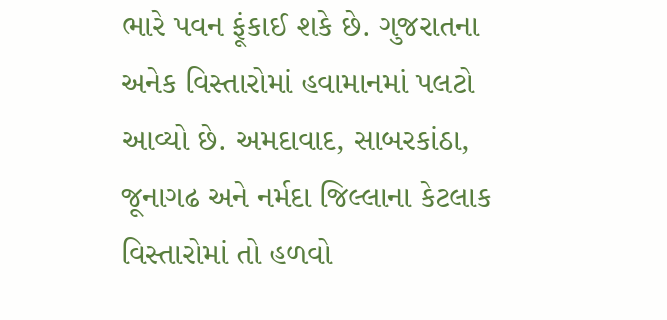ભારે પવન ફૂંકાઈ શકે છે. ગુજરાતના અનેક વિસ્તારોમાં હવામાનમાં પલટો આવ્યો છે. અમદાવાદ, સાબરકાંઠા, જૂનાગઢ અને નર્મદા જિલ્લાના કેટલાક વિસ્તારોમાં તો હળવો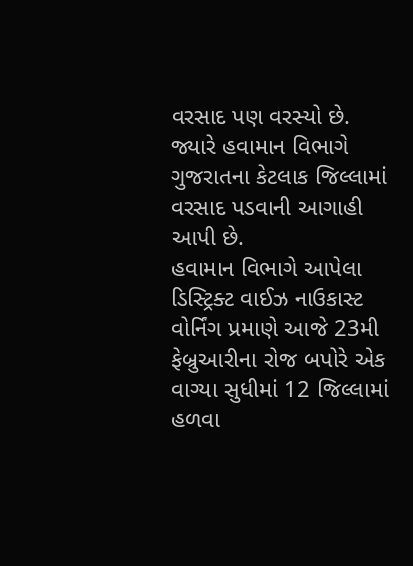વરસાદ પણ વરસ્યો છે. જ્યારે હવામાન વિભાગે ગુજરાતના કેટલાક જિલ્લામાં વરસાદ પડવાની આગાહી આપી છે.
હવામાન વિભાગે આપેલા ડિસ્ટ્રિક્ટ વાઈઝ નાઉકાસ્ટ વોર્નિંગ પ્રમાણે આજે 23મી ફેબ્રુઆરીના રોજ બપોરે એક વાગ્યા સુધીમાં 12 જિલ્લામાં હળવા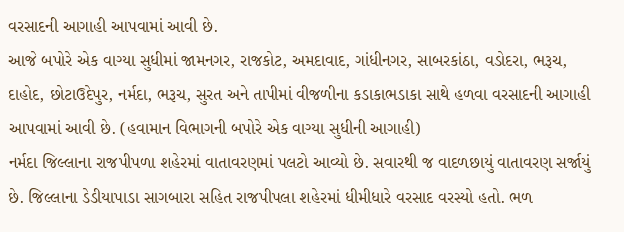વરસાદની આગાહી આપવામાં આવી છે.
આજે બપોરે એક વાગ્યા સુધીમાં જામનગર, રાજકોટ, અમદાવાદ, ગાંધીનગર, સાબરકાંઠા, વડોદરા, ભરૂચ, દાહોદ, છોટાઉદેપુર, નર્મદા, ભરૂચ, સુરત અને તાપીમાં વીજળીના કડાકાભડાકા સાથે હળવા વરસાદની આગાહી આપવામાં આવી છે. (હવામાન વિભાગની બપોરે એક વાગ્યા સુધીની આગાહી)
નર્મદા જિલ્લાના રાજપીપળા શહેરમાં વાતાવરણમાં પલટો આવ્યો છે. સવારથી જ વાદળછાયું વાતાવરણ સર્જાયું છે. જિલ્લાના ડેડીયાપાડા સાગબારા સહિત રાજપીપલા શહેરમાં ધીમીધારે વરસાદ વરસ્યો હતો. ભળ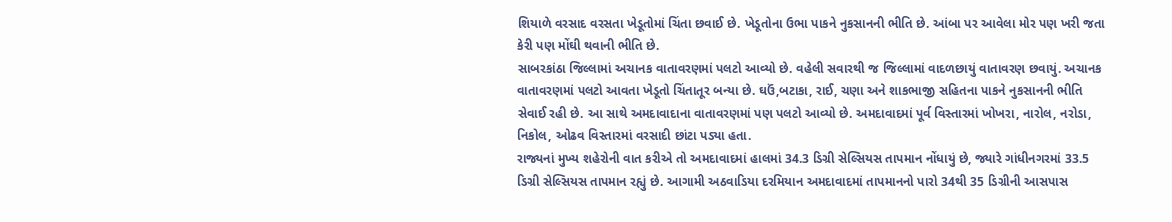શિયાળે વરસાદ વરસતા ખેડૂતોમાં ચિંતા છવાઈ છે. ખેડૂતોના ઉભા પાકને નુકસાનની ભીતિ છે. આંબા પર આવેલા મોર પણ ખરી જતા કેરી પણ મોંઘી થવાની ભીતિ છે.
સાબરકાંઠા જિલ્લામાં અચાનક વાતાવરણમાં પલટો આવ્યો છે. વહેલી સવારથી જ જિલ્લામાં વાદળછાયું વાતાવરણ છવાયું. અચાનક વાતાવરણમાં પલટો આવતા ખેડૂતો ચિંતાતૂર બન્યા છે. ઘઉં,બટાકા, રાઈ, ચણા અને શાકભાજી સહિતના પાકને નુકસાનની ભીતિ સેવાઈ રહી છે. આ સાથે અમદાવાદાના વાતાવરણમાં પણ પલટો આવ્યો છે. અમદાવાદમાં પૂર્વ વિસ્તારમાં ખોખરા, નારોલ, નરોડા, નિકોલ, ઓઢવ વિસ્તારમાં વરસાદી છાંટા પડ્યા હતા.
રાજ્યનાં મુખ્ય શહેરોની વાત કરીએ તો અમદાવાદમાં હાલમાં 34.3 ડિગ્રી સેલ્સિયસ તાપમાન નોંધાયું છે, જ્યારે ગાંધીનગરમાં 33.5 ડિગ્રી સેલ્સિયસ તાપમાન રહ્યું છે. આગામી અઠવાડિયા દરમિયાન અમદાવાદમાં તાપમાનનો પારો 34થી 35 ડિગ્રીની આસપાસ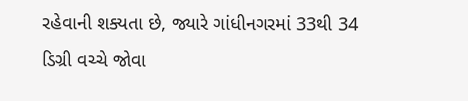રહેવાની શક્યતા છે, જ્યારે ગાંધીનગરમાં 33થી 34 ડિગ્રી વચ્ચે જોવા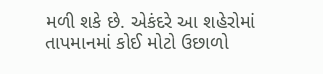મળી શકે છે. એકંદરે આ શહેરોમાં તાપમાનમાં કોઈ મોટો ઉછાળો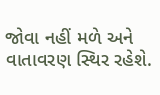જોવા નહીં મળે અને વાતાવરણ સ્થિર રહેશે.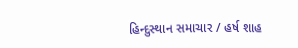હિન્દુસ્થાન સમાચાર / હર્ષ શાહ